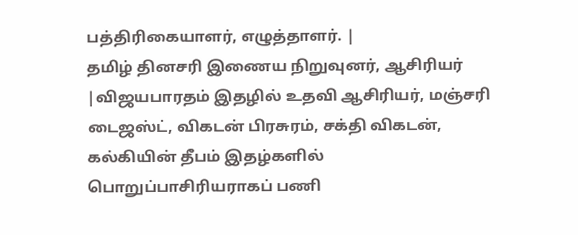பத்திரிகையாளர், எழுத்தாளர். |
தமிழ் தினசரி இணைய நிறுவுனர், ஆசிரியர் |விஜயபாரதம் இதழில் உதவி ஆசிரியர், மஞ்சரி டைஜஸ்ட், விகடன் பிரசுரம், சக்தி விகடன், கல்கியின் தீபம் இதழ்களில் பொறுப்பாசிரியராகப் பணி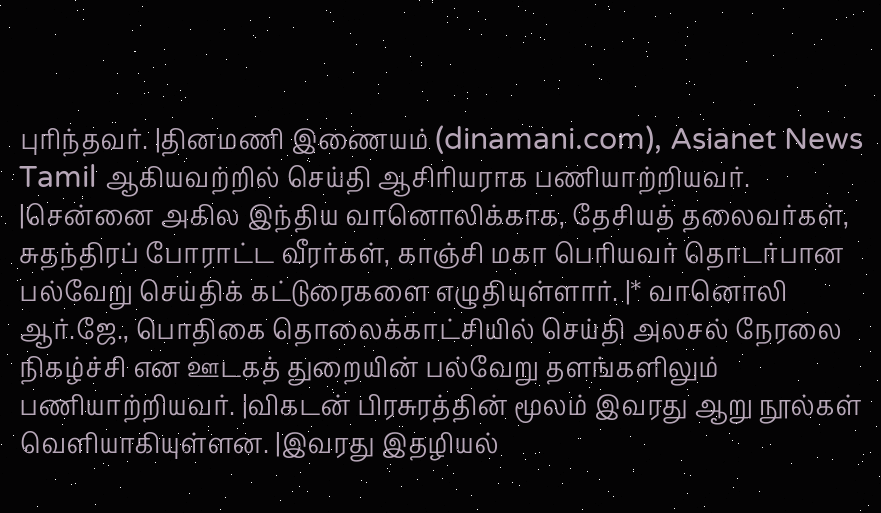புரிந்தவர். |தினமணி இணையம் (dinamani.com), Asianet News Tamil ஆகியவற்றில் செய்தி ஆசிரியராக பணியாற்றியவர். |சென்னை அகில இந்திய வானொலிக்காக, தேசியத் தலைவர்கள், சுதந்திரப் போராட்ட வீரர்கள், காஞ்சி மகா பெரியவர் தொடர்பான பல்வேறு செய்திக் கட்டுரைகளை எழுதியுள்ளார். |* வானொலி ஆர்.ஜே., பொதிகை தொலைக்காட்சியில் செய்தி அலசல் நேரலை நிகழ்ச்சி என ஊடகத் துறையின் பல்வேறு தளங்களிலும் பணியாற்றியவர். |விகடன் பிரசுரத்தின் மூலம் இவரது ஆறு நூல்கள் வெளியாகியுள்ளன. |இவரது இதழியல்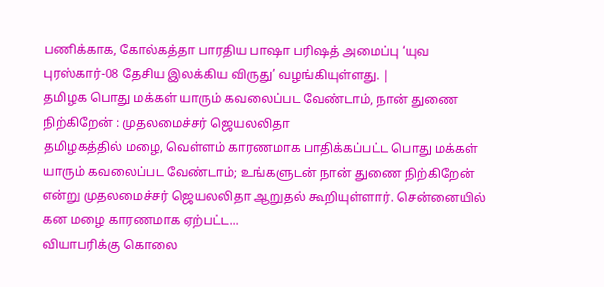பணிக்காக, கோல்கத்தா பாரதிய பாஷா பரிஷத் அமைப்பு ‘யுவ புரஸ்கார்-08 தேசிய இலக்கிய விருது’ வழங்கியுள்ளது. |
தமிழக பொது மக்கள் யாரும் கவலைப்பட வேண்டாம், நான் துணை நிற்கிறேன் : முதலமைச்சர் ஜெயலலிதா
தமிழகத்தில் மழை, வெள்ளம் காரணமாக பாதிக்கப்பட்ட பொது மக்கள் யாரும் கவலைப்பட வேண்டாம்; உங்களுடன் நான் துணை நிற்கிறேன் என்று முதலமைச்சர் ஜெயலலிதா ஆறுதல் கூறியுள்ளார். சென்னையில் கன மழை காரணமாக ஏற்பட்ட...
வியாபரிக்கு கொலை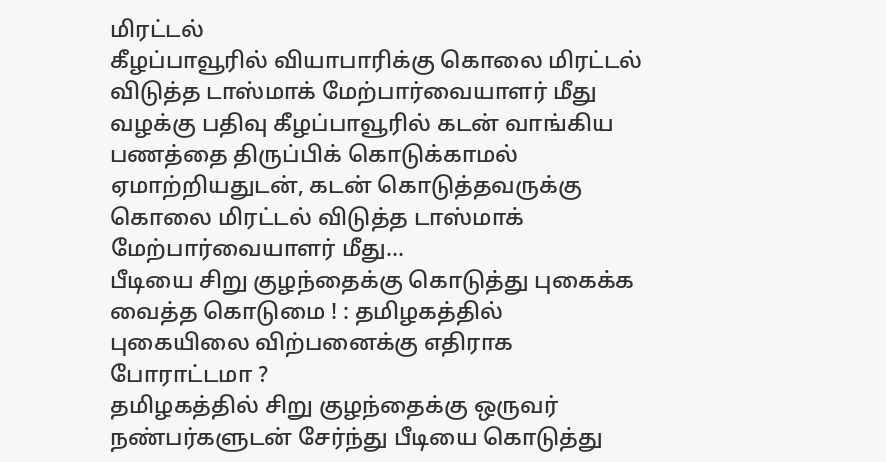மிரட்டல்
கீழப்பாவூரில் வியாபாரிக்கு கொலை மிரட்டல் விடுத்த டாஸ்மாக் மேற்பார்வையாளர் மீது வழக்கு பதிவு கீழப்பாவூரில் கடன் வாங்கிய பணத்தை திருப்பிக் கொடுக்காமல் ஏமாற்றியதுடன், கடன் கொடுத்தவருக்கு கொலை மிரட்டல் விடுத்த டாஸ்மாக் மேற்பார்வையாளர் மீது...
பீடியை சிறு குழந்தைக்கு கொடுத்து புகைக்க வைத்த கொடுமை ! : தமிழகத்தில் புகையிலை விற்பனைக்கு எதிராக போராட்டமா ?
தமிழகத்தில் சிறு குழந்தைக்கு ஒருவர் நண்பர்களுடன் சேர்ந்து பீடியை கொடுத்து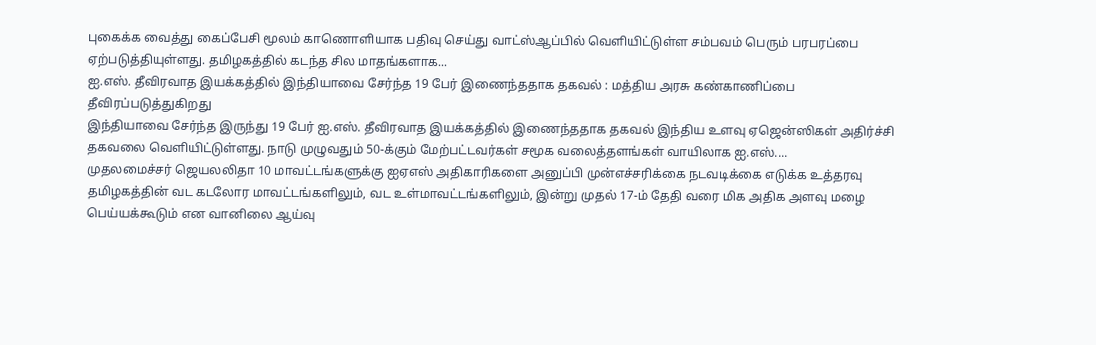புகைக்க வைத்து கைப்பேசி மூலம் காணொளியாக பதிவு செய்து வாட்ஸ்ஆப்பில் வெளியிட்டுள்ள சம்பவம் பெரும் பரபரப்பை ஏற்படுத்தியுள்ளது. தமிழகத்தில் கடந்த சில மாதங்களாக...
ஐ.எஸ். தீவிரவாத இயக்கத்தில் இந்தியாவை சேர்ந்த 19 பேர் இணைந்ததாக தகவல் : மத்திய அரசு கண்காணிப்பை தீவிரப்படுத்துகிறது
இந்தியாவை சேர்ந்த இருந்து 19 பேர் ஐ.எஸ். தீவிரவாத இயக்கத்தில் இணைந்ததாக தகவல் இந்திய உளவு ஏஜென்ஸிகள் அதிர்ச்சி தகவலை வெளியிட்டுள்ளது. நாடு முழுவதும் 50-க்கும் மேற்பட்டவர்கள் சமூக வலைத்தளங்கள் வாயிலாக ஐ.எஸ்....
முதலமைச்சர் ஜெயலலிதா 10 மாவட்டங்களுக்கு ஐஏஎஸ் அதிகாரிகளை அனுப்பி முன்எச்சரிக்கை நடவடிக்கை எடுக்க உத்தரவு
தமிழகத்தின் வட கடலோர மாவட்டங்களிலும், வட உள்மாவட்டங்களிலும், இன்று முதல் 17-ம் தேதி வரை மிக அதிக அளவு மழை பெய்யக்கூடும் என வானிலை ஆய்வு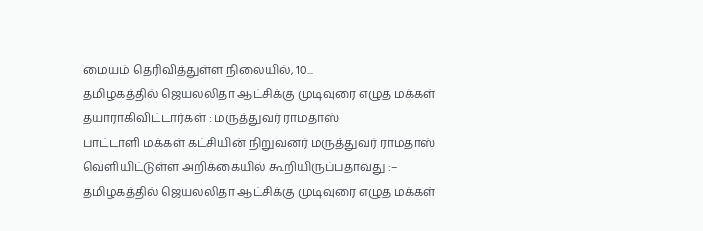மையம் தெரிவித்துள்ள நிலையில், 10...
தமிழகத்தில் ஜெயலலிதா ஆட்சிக்கு முடிவுரை எழுத மக்கள் தயாராகிவிட்டார்கள் : மருத்துவர் ராமதாஸ்
பாட்டாளி மக்கள் கட்சியின் நிறுவனர் மருத்துவர் ராமதாஸ் வெளியிட்டுள்ள அறிக்கையில் கூறியிருப்பதாவது :– தமிழகத்தில் ஜெயலலிதா ஆட்சிக்கு முடிவுரை எழுத மக்கள்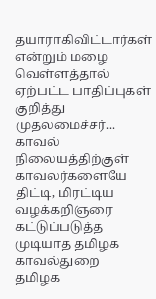தயாராகிவிட்டார்கள் என்றும் மழை வெள்ளத்தால் ஏற்பட்ட பாதிப்புகள் குறித்து முதலமைச்சர்...
காவல் நிலையத்திற்குள் காவலர்களையே திட்டி, மிரட்டிய வழக்கறிஞரை கட்டுப்படுத்த முடியாத தமிழக காவல்துறை
தமிழக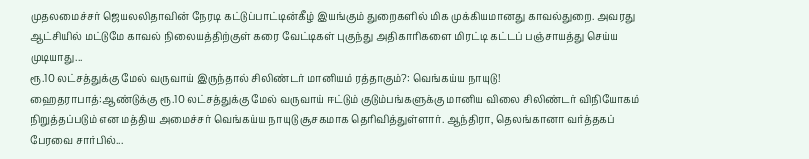முதலமைச்சர் ஜெயலலிதாவின் நேரடி கட்டுப்பாட்டின்கீழ் இயங்கும் துறைகளில் மிக முக்கியமானது காவல்துறை. அவரது ஆட்சியில் மட்டுமே காவல் நிலையத்திற்குள் கரை வேட்டிகள் புகுந்து அதிகாரிகளை மிரட்டி கட்டப் பஞ்சாயத்து செய்ய முடியாது...
ரூ.10 லட்சத்துக்கு மேல் வருவாய் இருந்தால் சிலிண்டர் மானியம் ரத்தாகும்?: வெங்கய்ய நாயுடு!
ஹைதராபாத்:ஆண்டுக்கு ரூ.10 லட்சத்துக்கு மேல் வருவாய் ஈட்டும் குடும்பங்களுக்கு மானிய விலை சிலிண்டர் விநியோகம் நிறுத்தப்படும் என மத்திய அமைச்சர் வெங்கய்ய நாயுடு சூசகமாக தெரிவித்துள்ளார். ஆந்திரா, தெலங்கானா வர்த்தகப் பேரவை சார்பில்...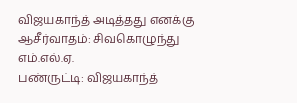விஜயகாந்த் அடித்தது எனக்கு ஆசீர்வாதம்: சிவகொழுந்து எம்.எல்.ஏ.
பண்ருட்டி: விஜயகாந்த்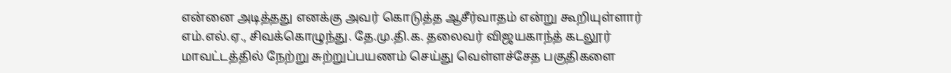என்னை அடித்தது எனக்கு அவர் கொடுத்த ஆசீர்வாதம் என்று கூறியுள்ளார் எம்.எல்.ஏ., சிவக்கொழுந்து. தே.மு.தி.க. தலைவர் விஜயகாந்த் கடலூர் மாவட்டத்தில் நேற்று சுற்றுப்பயணம் செய்து வெள்ளச்சேத பகுதிகளை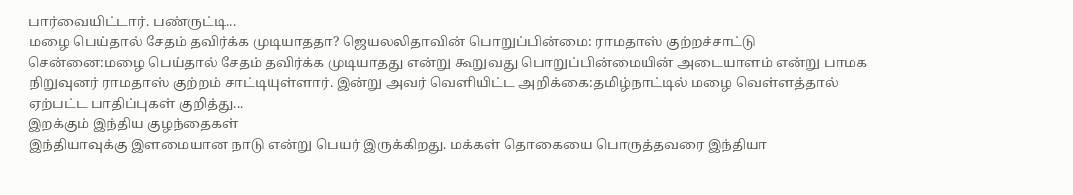பார்வையிட்டார். பண்ருட்டி...
மழை பெய்தால் சேதம் தவிர்க்க முடியாததா? ஜெயலலிதாவின் பொறுப்பின்மை: ராமதாஸ் குற்றச்சாட்டு
சென்னை:மழை பெய்தால் சேதம் தவிர்க்க முடியாதது என்று கூறுவது பொறுப்பின்மையின் அடையாளம் என்று பாமக நிறுவுனர் ராமதாஸ் குற்றம் சாட்டியுள்ளார். இன்று அவர் வெளியிட்ட அறிக்கை:தமிழ்நாட்டில் மழை வெள்ளத்தால் ஏற்பட்ட பாதிப்புகள் குறித்து...
இறக்கும் இந்திய குழந்தைகள்
இந்தியாவுக்கு இளமையான நாடு என்று பெயர் இருக்கிறது. மக்கள் தொகையை பொருத்தவரை இந்தியா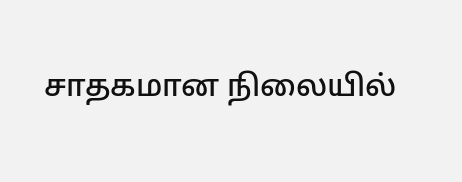சாதகமான நிலையில்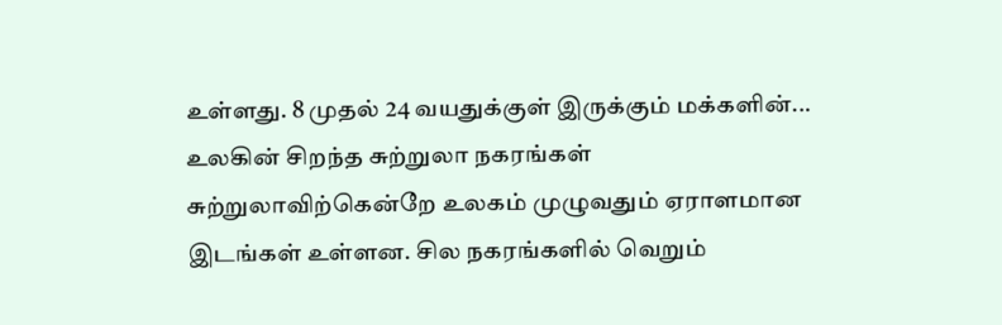உள்ளது. 8 முதல் 24 வயதுக்குள் இருக்கும் மக்களின்...
உலகின் சிறந்த சுற்றுலா நகரங்கள்
சுற்றுலாவிற்கென்றே உலகம் முழுவதும் ஏராளமான இடங்கள் உள்ளன. சில நகரங்களில் வெறும்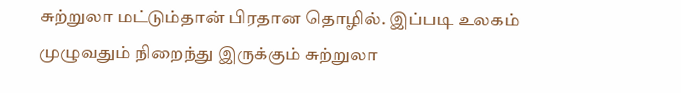சுற்றுலா மட்டும்தான் பிரதான தொழில். இப்படி உலகம் முழுவதும் நிறைந்து இருக்கும் சுற்றுலா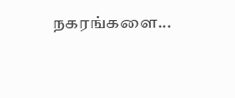நகரங்களை...